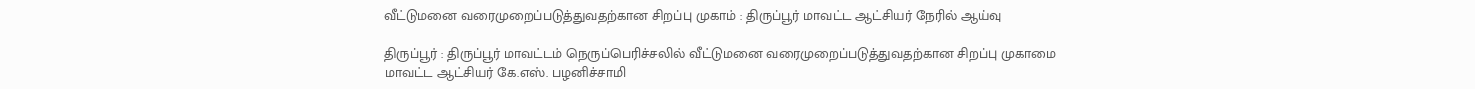வீட்டுமனை வரைமுறைப்படுத்துவதற்கான சிறப்பு முகாம் : திருப்பூர் மாவட்ட ஆட்சியர் நேரில் ஆய்வு

திருப்பூர் : திருப்பூர் மாவட்டம் நெருப்பெரிச்சலில் வீட்டுமனை வரைமுறைப்படுத்துவதற்கான சிறப்பு முகாமை மாவட்ட ஆட்சியர் கே.எஸ். பழனிச்சாமி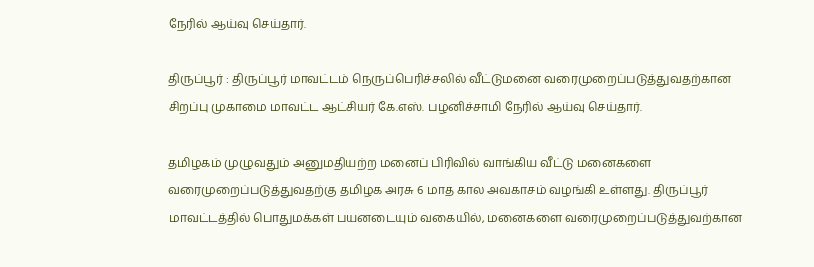நேரில் ஆய்வு செய்தார்.

திருப்பூர் : திருப்பூர் மாவட்டம் நெருப்பெரிச்சலில் வீட்டுமனை வரைமுறைப்படுத்துவதற்கான சிறப்பு முகாமை மாவட்ட ஆட்சியர் கே.எஸ். பழனிச்சாமி நேரில் ஆய்வு செய்தார்.

தமிழகம் முழுவதும் அனுமதியற்ற மனைப் பிரிவில் வாங்கிய வீட்டு மனைகளை வரைமுறைப்படுத்துவதற்கு தமிழக அரசு 6 மாத கால அவகாசம் வழங்கி உள்ளது. திருப்பூர் மாவட்டத்தில் பொதுமக்கள் பயனடையும் வகையில், மனைகளை வரைமுறைப்படுத்துவற்கான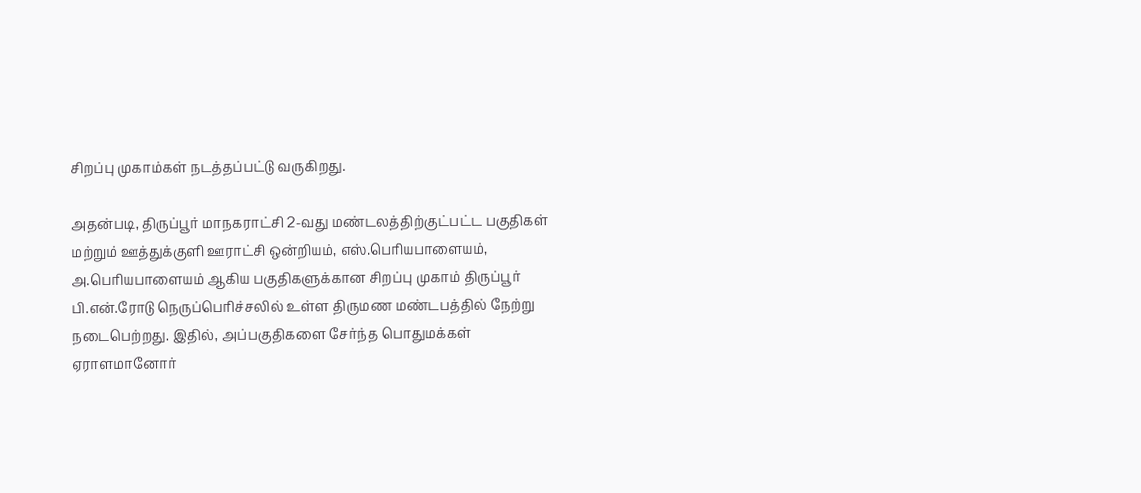சிறப்பு முகாம்கள் நடத்தப்பட்டு வருகிறது.

அதன்படி, திருப்பூர் மாநகராட்சி 2-வது மண்டலத்திற்குட்பட்ட பகுதிகள் மற்றும் ஊத்துக்குளி ஊராட்சி ஒன்றியம், எஸ்.பெரியபாளையம், அ.பெரியபாளையம் ஆகிய பகுதிகளுக்கான சிறப்பு முகாம் திருப்பூர் பி.என்.ரோடு நெருப்பெரிச்சலில் உள்ள திருமண மண்டபத்தில் நேற்று நடைபெற்றது. இதில், அப்பகுதிகளை சேர்ந்த பொதுமக்கள் ஏராளமானோர்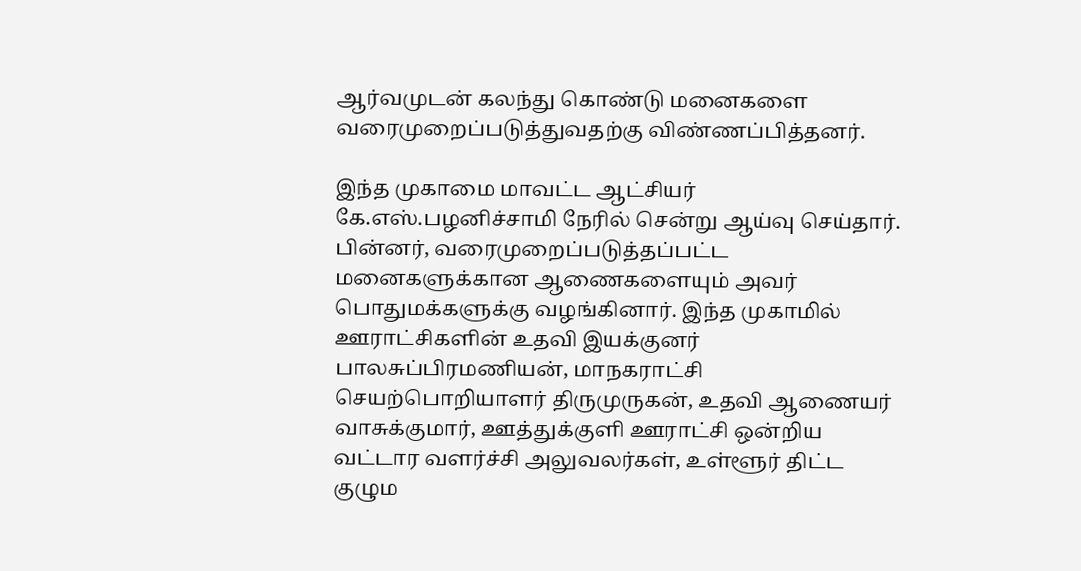ஆர்வமுடன் கலந்து கொண்டு மனைகளை வரைமுறைப்படுத்துவதற்கு விண்ணப்பித்தனர்.

இந்த முகாமை மாவட்ட ஆட்சியர் கே.எஸ்.பழனிச்சாமி நேரில் சென்று ஆய்வு செய்தார். பின்னர், வரைமுறைப்படுத்தப்பட்ட மனைகளுக்கான ஆணைகளையும் அவர் பொதுமக்களுக்கு வழங்கினார். இந்த முகாமில் ஊராட்சிகளின் உதவி இயக்குனர் பாலசுப்பிரமணியன், மாநகராட்சி செயற்பொறியாளர் திருமுருகன், உதவி ஆணையர் வாசுக்குமார், ஊத்துக்குளி ஊராட்சி ஒன்றிய வட்டார வளர்ச்சி அலுவலர்கள், உள்ளூர் திட்ட குழும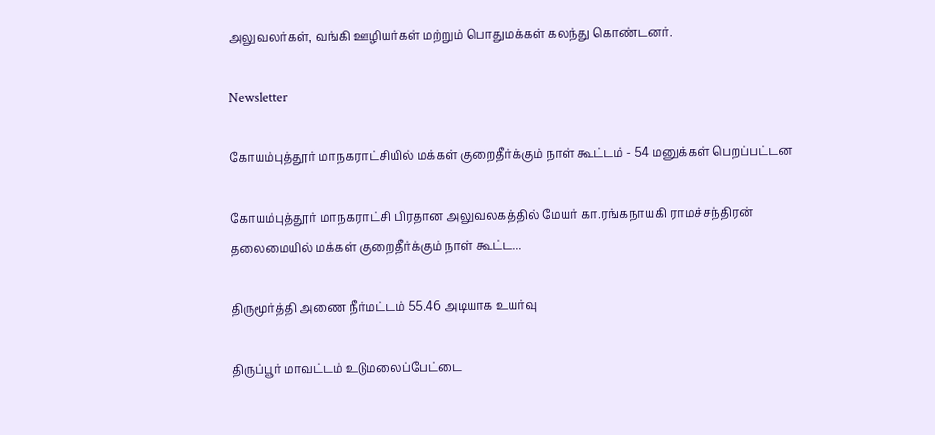அலுவலர்கள், வங்கி ஊழியர்கள் மற்றும் பொதுமக்கள் கலந்து கொண்டனர்.

Newsletter

கோயம்புத்தூர் மாநகராட்சியில் மக்கள் குறைதீர்க்கும் நாள் கூட்டம் - 54 மனுக்கள் பெறப்பட்டன

கோயம்புத்தூர் மாநகராட்சி பிரதான அலுவலகத்தில் மேயர் கா.ரங்கநாயகி ராமச்சந்திரன் தலைமையில் மக்கள் குறைதீர்க்கும் நாள் கூட்ட...

திருமூர்த்தி அணை நீர்மட்டம் 55.46 அடியாக உயர்வு

திருப்பூர் மாவட்டம் உடுமலைப்பேட்டை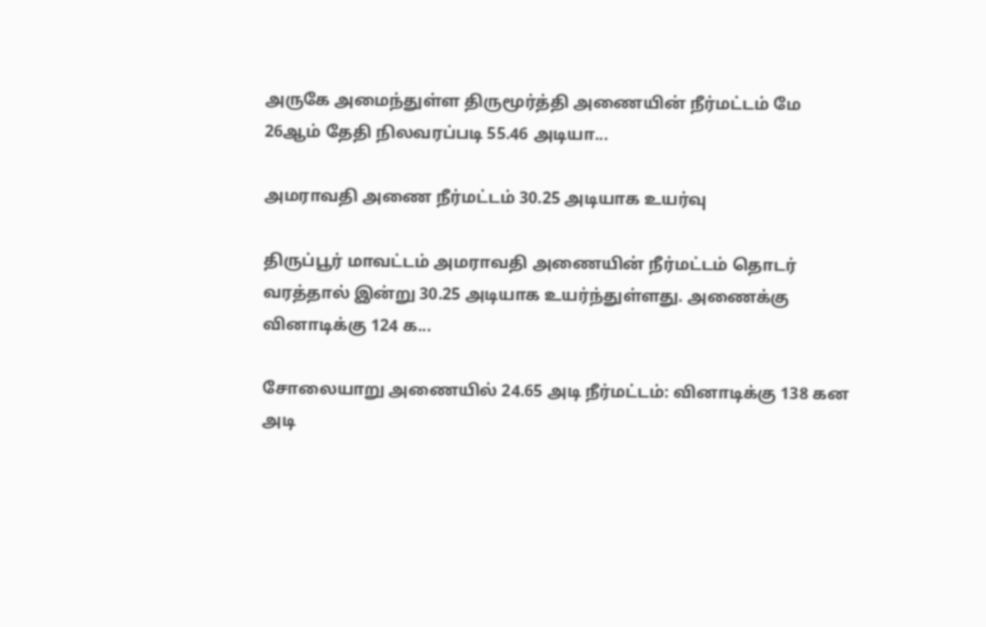அருகே அமைந்துள்ள திருமூர்த்தி அணையின் நீர்மட்டம் மே 26ஆம் தேதி நிலவரப்படி 55.46 அடியா...

அமராவதி அணை நீர்மட்டம் 30.25 அடியாக உயர்வு

திருப்பூர் மாவட்டம் அமராவதி அணையின் நீர்மட்டம் தொடர் வரத்தால் இன்று 30.25 அடியாக உயர்ந்துள்ளது. அணைக்கு வினாடிக்கு 124 க...

சோலையாறு அணையில் 24.65 அடி நீர்மட்டம்: வினாடிக்கு 138 கன அடி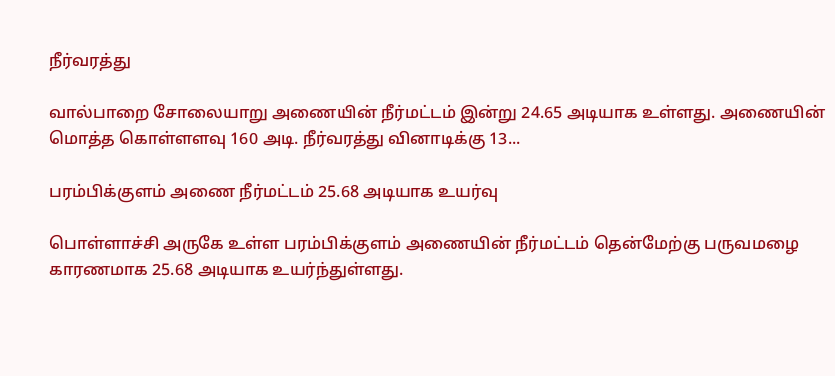நீர்வரத்து

வால்பாறை சோலையாறு அணையின் நீர்மட்டம் இன்று 24.65 அடியாக உள்ளது. அணையின் மொத்த கொள்ளளவு 160 அடி. நீர்வரத்து வினாடிக்கு 13...

பரம்பிக்குளம் அணை நீர்மட்டம் 25.68 அடியாக உயர்வு

பொள்ளாச்சி அருகே உள்ள பரம்பிக்குளம் அணையின் நீர்மட்டம் தென்மேற்கு பருவமழை காரணமாக 25.68 அடியாக உயர்ந்துள்ளது.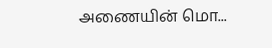அணையின் மொ...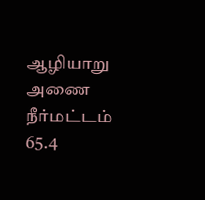ஆழியாறு அணை நீர்மட்டம் 65.4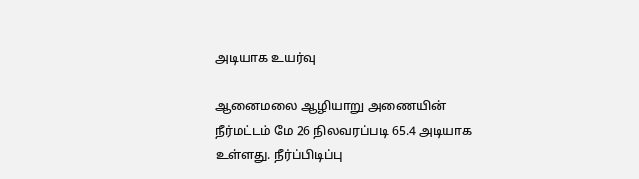அடியாக உயர்வு

ஆனைமலை ஆழியாறு அணையின் நீர்மட்டம் மே 26 நிலவரப்படி 65.4 அடியாக உள்ளது. நீர்ப்பிடிப்பு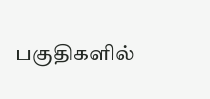பகுதிகளில்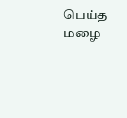பெய்த மழை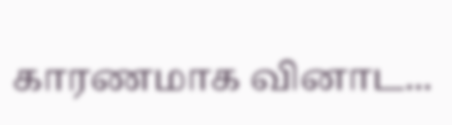காரணமாக வினாட...